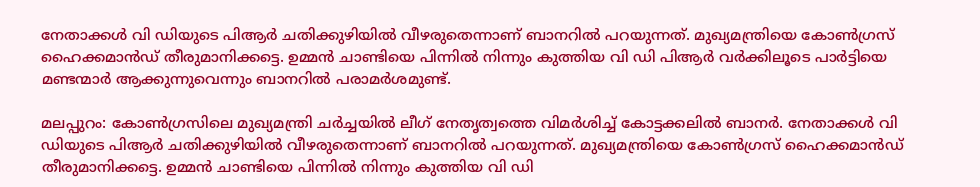നേതാക്കൾ വി ഡിയുടെ പിആർ ചതിക്കുഴിയിൽ വീഴരുതെന്നാണ് ബാനറിൽ പറയുന്നത്. മുഖ്യമന്ത്രിയെ കോൺഗ്രസ്‌ ഹൈക്കമാന്‍ഡ് തീരുമാനിക്കട്ടെ. ഉമ്മൻ ചാണ്ടിയെ പിന്നിൽ നിന്നും കുത്തിയ വി ഡി പിആർ വർക്കിലൂടെ പാർട്ടിയെ മണ്ടന്മാർ ആക്കുന്നുവെന്നും ബാനറിൽ പരാമർശമുണ്ട്.

മലപ്പുറം: കോൺഗ്രസിലെ മുഖ്യമന്ത്രി ചർച്ചയിൽ ലീഗ് നേതൃത്വത്തെ വിമർശിച്ച് കോട്ടക്കലിൽ ബാനർ. നേതാക്കൾ വി ഡിയുടെ പിആർ ചതിക്കുഴിയിൽ വീഴരുതെന്നാണ് ബാനറിൽ പറയുന്നത്. മുഖ്യമന്ത്രിയെ കോൺഗ്രസ്‌ ഹൈക്കമാന്‍ഡ് തീരുമാനിക്കട്ടെ. ഉമ്മൻ ചാണ്ടിയെ പിന്നിൽ നിന്നും കുത്തിയ വി ഡി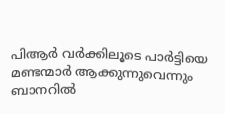പിആർ വർക്കിലൂടെ പാർട്ടിയെ മണ്ടന്മാർ ആക്കുന്നുവെന്നും ബാനറിൽ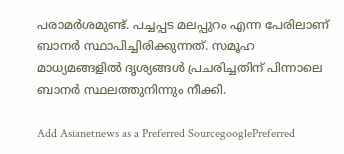പരാമർശമുണ്ട്. പച്ചപ്പട മലപ്പുറം എന്ന പേരിലാണ് ബാനർ സ്ഥാപിച്ചിരിക്കുന്നത്. സമൂഹ മാധ്യമങ്ങളിൽ ദൃശ്യങ്ങൾ പ്രചരിച്ചതിന് പിന്നാലെ ബാനർ സ്ഥലത്തുനിന്നും നീക്കി.

Add Asianetnews as a Preferred SourcegooglePreferred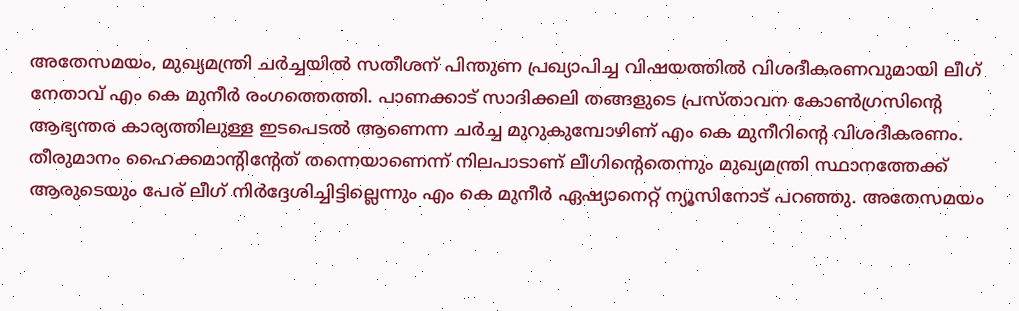അതേസമയം, മുഖ്യമന്ത്രി ചർച്ചയിൽ സതീശന് പിന്തുണ പ്രഖ്യാപിച്ച വിഷയത്തിൽ വിശദീകരണവുമായി ലീഗ് നേതാവ് എം കെ മുനീർ രംഗത്തെത്തി. പാണക്കാട് സാദിക്കലി തങ്ങളുടെ പ്രസ്താവന കോൺഗ്രസിന്റെ ആഭ്യന്തര കാര്യത്തിലുള്ള ഇടപെടൽ ആണെന്ന ചർച്ച മുറുകുമ്പോഴിണ് എം കെ മുനീറിന്റെ വിശദീകരണം. തീരുമാനം ഹൈക്കമാന്റിന്റേത് തന്നെയാണെന്ന് നിലപാടാണ് ലീഗിന്റെതെന്നും മുഖ്യമന്ത്രി സ്ഥാനത്തേക്ക് ആരുടെയും പേര് ലീഗ് നിർദ്ദേശിച്ചിട്ടില്ലെന്നും എം കെ മുനീർ ഏഷ്യാനെറ്റ് ന്യൂസിനോട് പറഞ്ഞു. അതേസമയം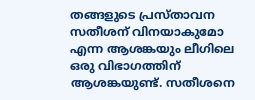തങ്ങളുടെ പ്രസ്താവന സതീശന് വിനയാകുമോ എന്ന ആശങ്കയും ലീഗിലെ ഒരു വിഭാഗത്തിന് ആശങ്കയുണ്ട്. സതീശനെ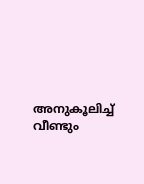അനുകൂലിച്ച് വീണ്ടും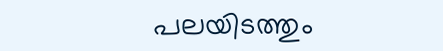പലയിടത്തും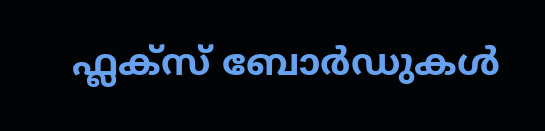ഫ്ലക്സ് ബോർഡുകൾ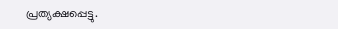പ്രത്യക്ഷപ്പെട്ടു.